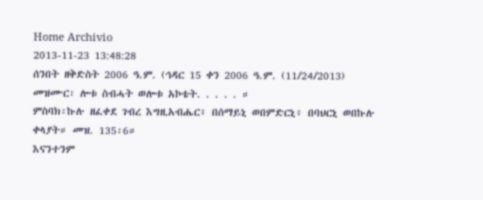Home Archivio
2013-11-23 13:48:28
ሰንበት ዘቅድስት 2006 ዓ.ም. (ኅዳር 15 ቀን 2006 ዓ.ም. (11/24/2013)
መዝሙር፡ ሎቱ ስብሓት ወሎቱ አኮቴት. . . . . ።
ምስባክ፡ኩሉ ዘፈቀደ ገብረ እግዚአብሔር፥ በሰማይኒ ወበምድርኒ፥ በባህርኒ ወበኩሉ ቀላያት። መዝ. 135፡6።
እናንተንም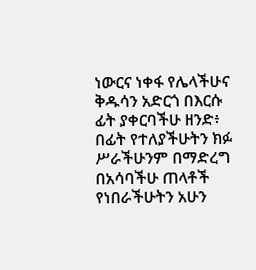ነውርና ነቀፋ የሌላችሁና ቅዱሳን አድርጎ በእርሱ ፊት ያቀርባችሁ ዘንድ፥ በፊት የተለያችሁትን ክፉ ሥራችሁንም በማድረግ በአሳባችሁ ጠላቶች የነበራችሁትን አሁን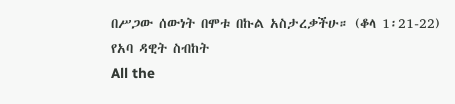በሥጋው ሰውነት በሞቱ በኩል አስታረቃችሁ። (ቆላ 1፡21-22)
የአባ ዳዊት ስብከት
All the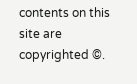contents on this site are copyrighted ©.